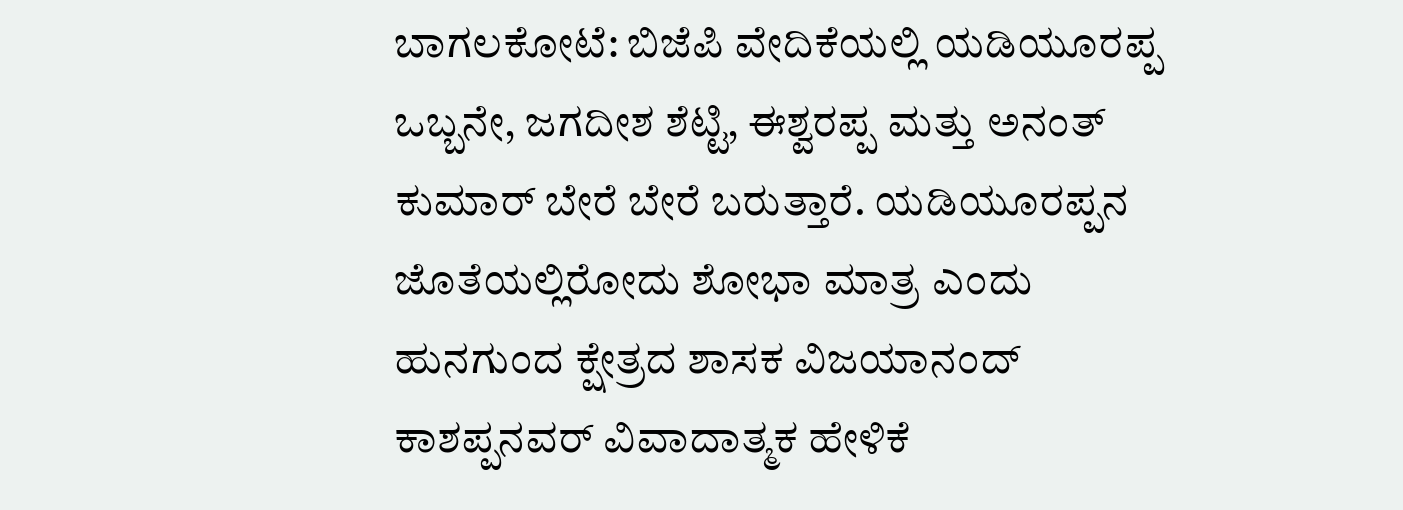ಬಾಗಲಕೋಟೆ: ಬಿಜೆಪಿ ವೇದಿಕೆಯಲ್ಲಿ ಯಡಿಯೂರಪ್ಪ ಒಬ್ಬನೇ, ಜಗದೀಶ ಶೆಟ್ಟಿ, ಈಶ್ವರಪ್ಪ ಮತ್ತು ಅನಂತ್ ಕುಮಾರ್ ಬೇರೆ ಬೇರೆ ಬರುತ್ತಾರೆ. ಯಡಿಯೂರಪ್ಪನ ಜೊತೆಯಲ್ಲಿರೋದು ಶೋಭಾ ಮಾತ್ರ ಎಂದು ಹುನಗುಂದ ಕ್ಷೇತ್ರದ ಶಾಸಕ ವಿಜಯಾನಂದ್ ಕಾಶಪ್ಪನವರ್ ವಿವಾದಾತ್ಮಕ ಹೇಳಿಕೆ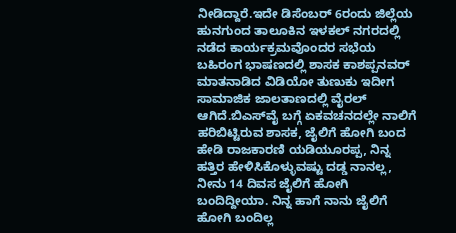ನೀಡಿದ್ದಾರೆ.ಇದೇ ಡಿಸೆಂಬರ್ 6ರಂದು ಜಿಲ್ಲೆಯ ಹುನಗುಂದ ತಾಲೂಕಿನ ಇಳಕಲ್ ನಗರದಲ್ಲಿ ನಡೆದ ಕಾರ್ಯಕ್ರಮವೊಂದರ ಸಭೆಯ ಬಹಿರಂಗ ಭಾಷಣದಲ್ಲಿ ಶಾಸಕ ಕಾಶಪ್ಪನವರ್ ಮಾತನಾಡಿದ ವಿಡಿಯೋ ತುಣುಕು ಇದೀಗ ಸಾಮಾಜಿಕ ಜಾಲತಾಣದಲ್ಲಿ ವೈರಲ್ ಆಗಿದೆ.ಬಿಎಸ್‍ವೈ ಬಗ್ಗೆ ಏಕವಚನದಲ್ಲೇ ನಾಲಿಗೆ ಹರಿಬಿಟ್ಟಿರುವ ಶಾಸಕ, ಜೈಲಿಗೆ ಹೋಗಿ ಬಂದ ಹೇಡಿ ರಾಜಕಾರಣಿ ಯಡಿಯೂರಪ್ಪ, ನಿನ್ನ ಹತ್ತಿರ ಹೇಳಿಸಿಕೊಳ್ಳುವಷ್ಟು ದಡ್ಡ ನಾನಲ್ಲ, ನೀನು 14 ದಿವಸ ಜೈಲಿಗೆ ಹೋಗಿ ಬಂದಿದ್ದೀಯಾ. ನಿನ್ನ ಹಾಗೆ ನಾನು ಜೈಲಿಗೆ ಹೋಗಿ ಬಂದಿಲ್ಲ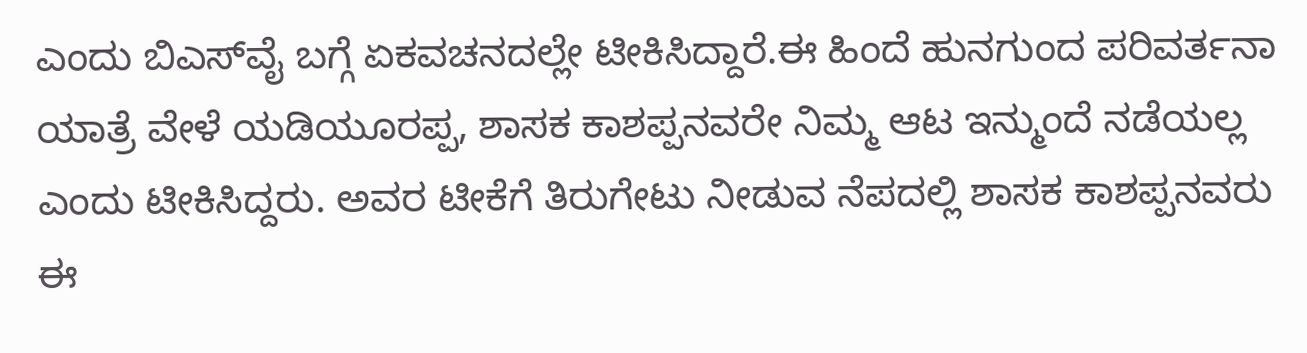ಎಂದು ಬಿಎಸ್‍ವೈ ಬಗ್ಗೆ ಏಕವಚನದಲ್ಲೇ ಟೀಕಿಸಿದ್ದಾರೆ.ಈ ಹಿಂದೆ ಹುನಗುಂದ ಪರಿವರ್ತನಾ ಯಾತ್ರೆ ವೇಳೆ ಯಡಿಯೂರಪ್ಪ, ಶಾಸಕ ಕಾಶಪ್ಪನವರೇ ನಿಮ್ಮ ಆಟ ಇನ್ಮುಂದೆ ನಡೆಯಲ್ಲ ಎಂದು ಟೀಕಿಸಿದ್ದರು. ಅವರ ಟೀಕೆಗೆ ತಿರುಗೇಟು ನೀಡುವ ನೆಪದಲ್ಲಿ ಶಾಸಕ ಕಾಶಪ್ಪನವರು ಈ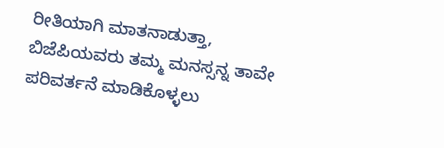ರೀತಿಯಾಗಿ ಮಾತನಾಡುತ್ತಾ, ಬಿಜೆಪಿಯವರು ತಮ್ಮ ಮನಸ್ಸನ್ನ ತಾವೇ ಪರಿವರ್ತನೆ ಮಾಡಿಕೊಳ್ಳಲು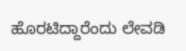ಹೊರಟಿದ್ದಾರೆಂದು ಲೇವಡಿ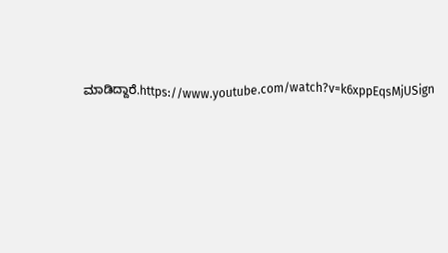ಮಾಡಿದ್ದಾರೆ.https://www.youtube.com/watch?v=k6xppEqsMjUSign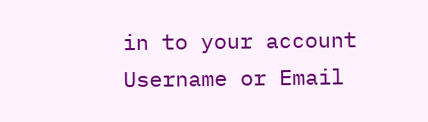in to your account
Username or Email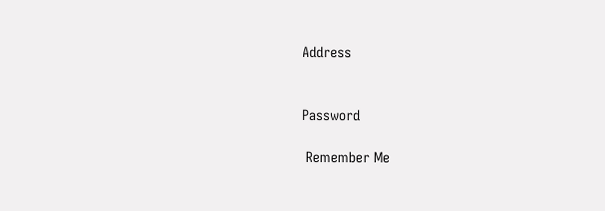Address


Password

 Remember Me